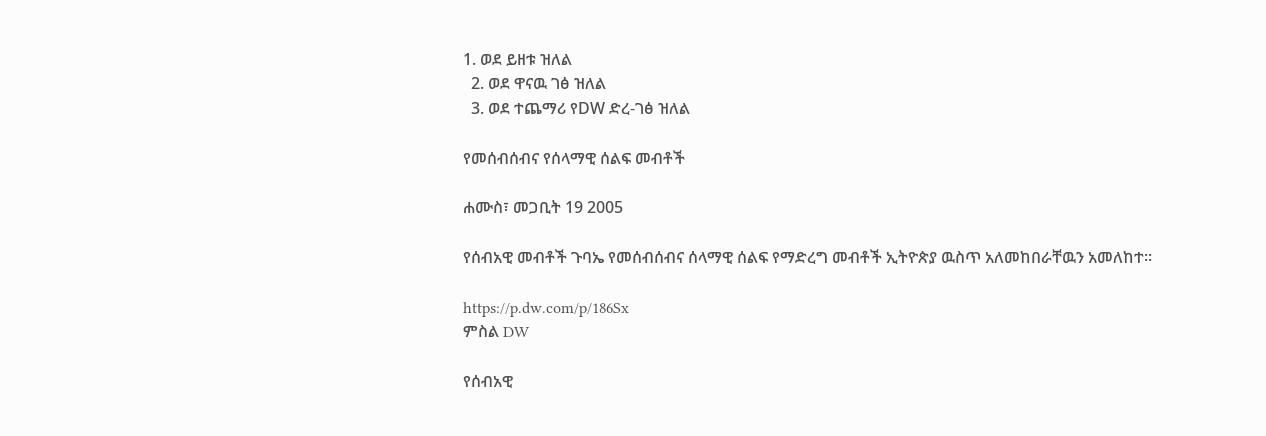1. ወደ ይዘቱ ዝለል
  2. ወደ ዋናዉ ገፅ ዝለል
  3. ወደ ተጨማሪ የDW ድረ-ገፅ ዝለል

የመሰብሰብና የሰላማዊ ሰልፍ መብቶች

ሐሙስ፣ መጋቢት 19 2005

የሰብአዊ መብቶች ጉባኤ የመሰብሰብና ሰላማዊ ሰልፍ የማድረግ መብቶች ኢትዮጵያ ዉስጥ አለመከበራቸዉን አመለከተ።

https://p.dw.com/p/186Sx
ምስል DW

የሰብአዊ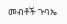መብቶች ጉባኤ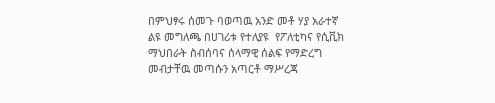በምህፃሩ ሰመጉ ባወጣዉ አንድ መቶ ሃያ አራተኛ ልዩ መግለጫ በሀገሪቱ የተለያዩ  የፖለቲካና የሲቪክ ማህበራት ስብሰባና ሰላማዊ ሰልፍ የማድረግ መብታቸዉ መጣሱን አጣርቶ ማሥረጃ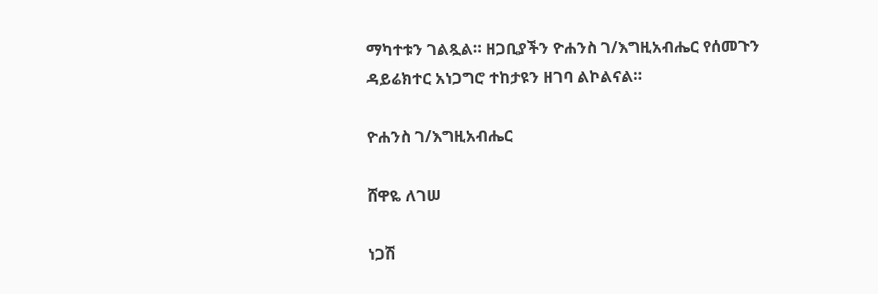ማካተቱን ገልጿል። ዘጋቢያችን ዮሐንስ ገ/እግዚአብሔር የሰመጉን ዳይሬክተር አነጋግሮ ተከታዩን ዘገባ ልኮልናል።

ዮሐንስ ገ/እግዚአብሔር

ሸዋዬ ለገሠ

ነጋሽ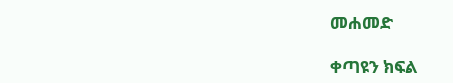መሐመድ

ቀጣዩን ክፍል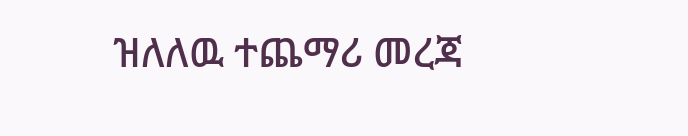ዝለለዉ ተጨማሪ መረጃ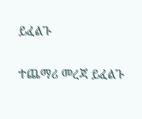ይፈልጉ

ተጨማሪ መረጃ ይፈልጉ